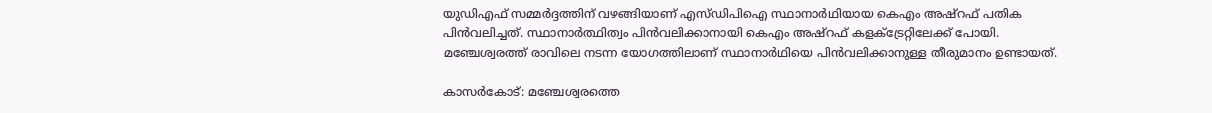യുഡിഎഫ് സമ്മർദ്ദത്തിന് വഴങ്ങിയാണ് എസ്ഡിപിഐ സ്ഥാനാർഥിയായ കെഎം അഷ്റഫ് പതിക പിൻവലിച്ചത്. സ്ഥാനാർത്ഥിത്വം പിൻവലിക്കാനായി കെഎം അഷ്‌റഫ്‌ കളക്ട്രേറ്റിലേക്ക്‌ പോയി. മഞ്ചേശ്വരത്ത് രാവിലെ നടന്ന യോഗത്തിലാണ് സ്ഥാനാർഥിയെ പിൻവലിക്കാനുള്ള തീരുമാനം ഉണ്ടായത്.

കാസർകോട്: മഞ്ചേശ്വരത്തെ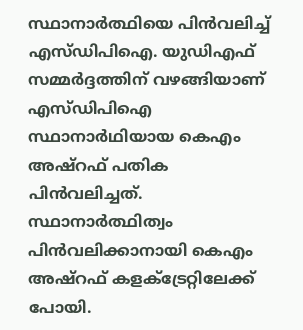സ്ഥാനാർത്ഥിയെ പിൻവലിച്ച് എസ്ഡിപിഐ. യുഡിഎഫ് സമ്മർദ്ദത്തിന് വഴങ്ങിയാണ് എസ്ഡിപിഐ സ്ഥാനാർഥിയായ കെഎം അഷ്റഫ് പതിക പിൻവലിച്ചത്. സ്ഥാനാർത്ഥിത്വം പിൻവലിക്കാനായി കെഎം അഷ്‌റഫ്‌ കളക്ട്രേറ്റിലേക്ക്‌ പോയി.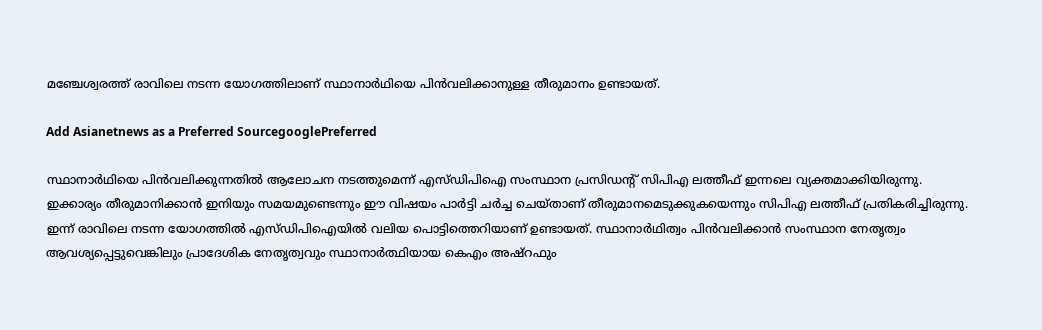മഞ്ചേശ്വരത്ത് രാവിലെ നടന്ന യോഗത്തിലാണ് സ്ഥാനാർഥിയെ പിൻവലിക്കാനുള്ള തീരുമാനം ഉണ്ടായത്.

Add Asianetnews as a Preferred SourcegooglePreferred

സ്ഥാനാർഥിയെ പിൻവലിക്കുന്നതിൽ ആലോചന നടത്തുമെന്ന് എസ്ഡിപിഐ സംസ്ഥാന പ്രസിഡന്റ് സിപിഎ ലത്തീഫ് ഇന്നലെ വ്യക്തമാക്കിയിരുന്നു. ഇക്കാര്യം തീരുമാനിക്കാൻ ഇനിയും സമയമുണ്ടെന്നും ഈ വിഷയം പാർട്ടി ചർച്ച ചെയ്താണ് തീരുമാനമെടുക്കുകയെന്നും സിപിഎ ലത്തീഫ് പ്രതികരിച്ചിരുന്നു. ഇന്ന് രാവിലെ നടന്ന യോഗത്തിൽ എസ്ഡിപിഐയിൽ വലിയ പൊട്ടിത്തെറിയാണ് ഉണ്ടായത്. സ്ഥാനാർഥിത്വം പിൻവലിക്കാൻ സംസ്ഥാന നേതൃത്വം ആവശ്യപ്പെട്ടുവെങ്കിലും പ്രാദേശിക നേതൃത്വവും സ്ഥാനാർത്ഥിയായ കെഎം അഷ്‌റഫും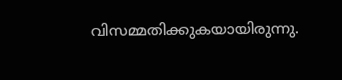വിസമ്മതിക്കുകയായിരുന്നു.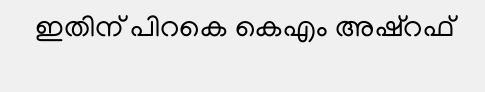ഇതിന് പിറകെ കെഎം അഷ്‌റഫ്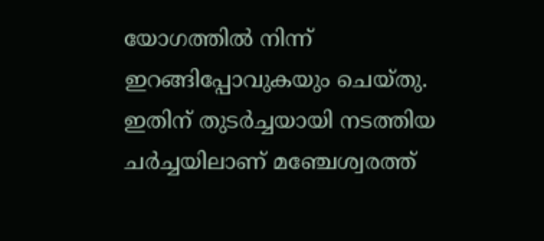യോഗത്തിൽ നിന്ന് ഇറങ്ങിപ്പോവുകയും ചെയ്തു. ഇതിന് തുടർച്ചയായി നടത്തിയ ചർച്ചയിലാണ് മഞ്ചേശ്വരത്ത്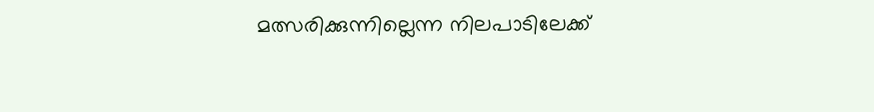മത്സരിക്കുന്നില്ലെന്ന നിലപാടിലേക്ക്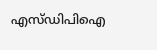എസ്ഡിപിഐ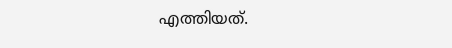എത്തിയത്.